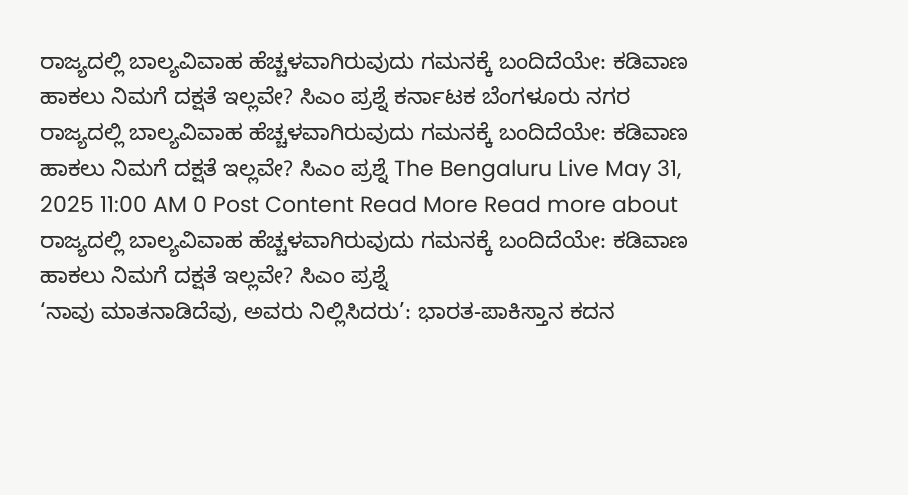ರಾಜ್ಯದಲ್ಲಿ ಬಾಲ್ಯವಿವಾಹ ಹೆಚ್ಚಳವಾಗಿರುವುದು ಗಮನಕ್ಕೆ ಬಂದಿದೆಯೇ: ಕಡಿವಾಣ ಹಾಕಲು ನಿಮಗೆ ದಕ್ಷತೆ ಇಲ್ಲವೇ? ಸಿಎಂ ಪ್ರಶ್ನೆ ಕರ್ನಾಟಕ ಬೆಂಗಳೂರು ನಗರ ರಾಜ್ಯದಲ್ಲಿ ಬಾಲ್ಯವಿವಾಹ ಹೆಚ್ಚಳವಾಗಿರುವುದು ಗಮನಕ್ಕೆ ಬಂದಿದೆಯೇ: ಕಡಿವಾಣ ಹಾಕಲು ನಿಮಗೆ ದಕ್ಷತೆ ಇಲ್ಲವೇ? ಸಿಎಂ ಪ್ರಶ್ನೆ The Bengaluru Live May 31, 2025 11:00 AM 0 Post Content Read More Read more about ರಾಜ್ಯದಲ್ಲಿ ಬಾಲ್ಯವಿವಾಹ ಹೆಚ್ಚಳವಾಗಿರುವುದು ಗಮನಕ್ಕೆ ಬಂದಿದೆಯೇ: ಕಡಿವಾಣ ಹಾಕಲು ನಿಮಗೆ ದಕ್ಷತೆ ಇಲ್ಲವೇ? ಸಿಎಂ ಪ್ರಶ್ನೆ
‘ನಾವು ಮಾತನಾಡಿದೆವು, ಅವರು ನಿಲ್ಲಿಸಿದರು’: ಭಾರತ-ಪಾಕಿಸ್ತಾನ ಕದನ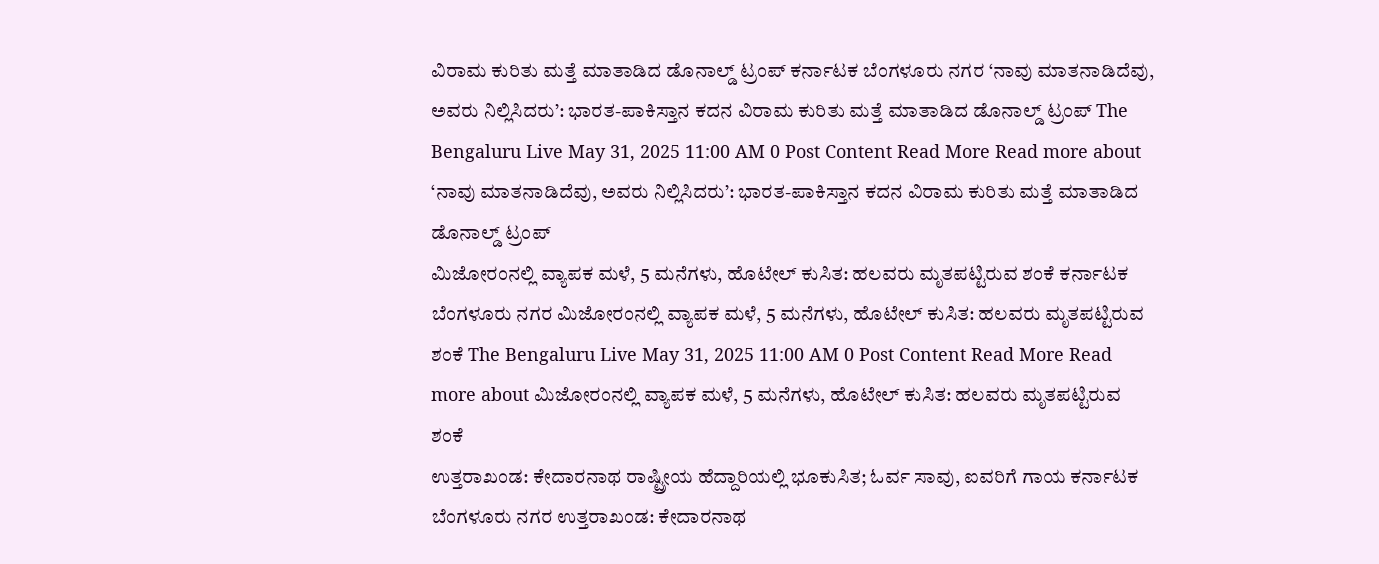ವಿರಾಮ ಕುರಿತು ಮತ್ತೆ ಮಾತಾಡಿದ ಡೊನಾಲ್ಡ್ ಟ್ರಂಪ್ ಕರ್ನಾಟಕ ಬೆಂಗಳೂರು ನಗರ ‘ನಾವು ಮಾತನಾಡಿದೆವು, ಅವರು ನಿಲ್ಲಿಸಿದರು’: ಭಾರತ-ಪಾಕಿಸ್ತಾನ ಕದನ ವಿರಾಮ ಕುರಿತು ಮತ್ತೆ ಮಾತಾಡಿದ ಡೊನಾಲ್ಡ್ ಟ್ರಂಪ್ The Bengaluru Live May 31, 2025 11:00 AM 0 Post Content Read More Read more about ‘ನಾವು ಮಾತನಾಡಿದೆವು, ಅವರು ನಿಲ್ಲಿಸಿದರು’: ಭಾರತ-ಪಾಕಿಸ್ತಾನ ಕದನ ವಿರಾಮ ಕುರಿತು ಮತ್ತೆ ಮಾತಾಡಿದ ಡೊನಾಲ್ಡ್ ಟ್ರಂಪ್
ಮಿಜೋರಂನಲ್ಲಿ ವ್ಯಾಪಕ ಮಳೆ, 5 ಮನೆಗಳು, ಹೊಟೇಲ್ ಕುಸಿತ: ಹಲವರು ಮೃತಪಟ್ಟಿರುವ ಶಂಕೆ ಕರ್ನಾಟಕ ಬೆಂಗಳೂರು ನಗರ ಮಿಜೋರಂನಲ್ಲಿ ವ್ಯಾಪಕ ಮಳೆ, 5 ಮನೆಗಳು, ಹೊಟೇಲ್ ಕುಸಿತ: ಹಲವರು ಮೃತಪಟ್ಟಿರುವ ಶಂಕೆ The Bengaluru Live May 31, 2025 11:00 AM 0 Post Content Read More Read more about ಮಿಜೋರಂನಲ್ಲಿ ವ್ಯಾಪಕ ಮಳೆ, 5 ಮನೆಗಳು, ಹೊಟೇಲ್ ಕುಸಿತ: ಹಲವರು ಮೃತಪಟ್ಟಿರುವ ಶಂಕೆ
ಉತ್ತರಾಖಂಡ: ಕೇದಾರನಾಥ ರಾಷ್ಟ್ರೀಯ ಹೆದ್ದಾರಿಯಲ್ಲಿ ಭೂಕುಸಿತ; ಓರ್ವ ಸಾವು, ಐವರಿಗೆ ಗಾಯ ಕರ್ನಾಟಕ ಬೆಂಗಳೂರು ನಗರ ಉತ್ತರಾಖಂಡ: ಕೇದಾರನಾಥ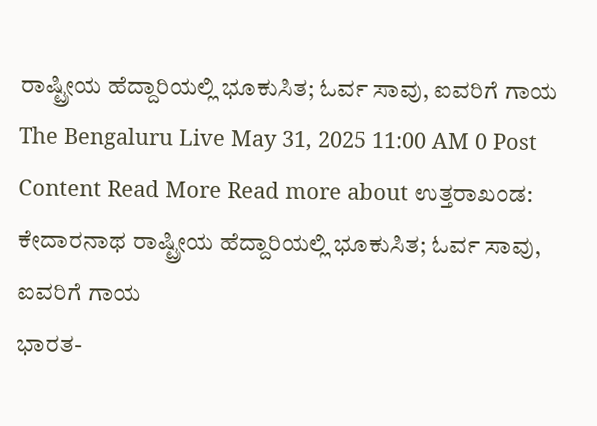ರಾಷ್ಟ್ರೀಯ ಹೆದ್ದಾರಿಯಲ್ಲಿ ಭೂಕುಸಿತ; ಓರ್ವ ಸಾವು, ಐವರಿಗೆ ಗಾಯ The Bengaluru Live May 31, 2025 11:00 AM 0 Post Content Read More Read more about ಉತ್ತರಾಖಂಡ: ಕೇದಾರನಾಥ ರಾಷ್ಟ್ರೀಯ ಹೆದ್ದಾರಿಯಲ್ಲಿ ಭೂಕುಸಿತ; ಓರ್ವ ಸಾವು, ಐವರಿಗೆ ಗಾಯ
ಭಾರತ-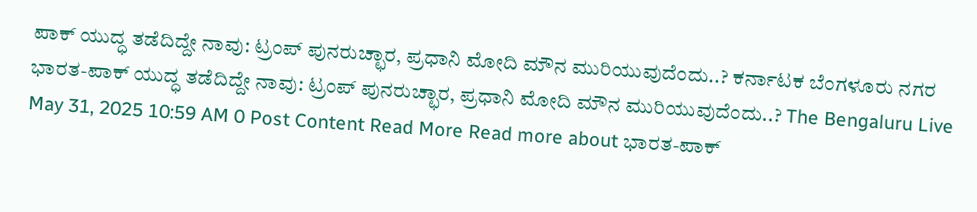ಪಾಕ್ ಯುದ್ಧ ತಡೆದಿದ್ದೇ ನಾವು: ಟ್ರಂಪ್ ಪುನರುಚ್ಛಾರ, ಪ್ರಧಾನಿ ಮೋದಿ ಮೌನ ಮುರಿಯುವುದೆಂದು..? ಕರ್ನಾಟಕ ಬೆಂಗಳೂರು ನಗರ ಭಾರತ-ಪಾಕ್ ಯುದ್ಧ ತಡೆದಿದ್ದೇ ನಾವು: ಟ್ರಂಪ್ ಪುನರುಚ್ಛಾರ, ಪ್ರಧಾನಿ ಮೋದಿ ಮೌನ ಮುರಿಯುವುದೆಂದು..? The Bengaluru Live May 31, 2025 10:59 AM 0 Post Content Read More Read more about ಭಾರತ-ಪಾಕ್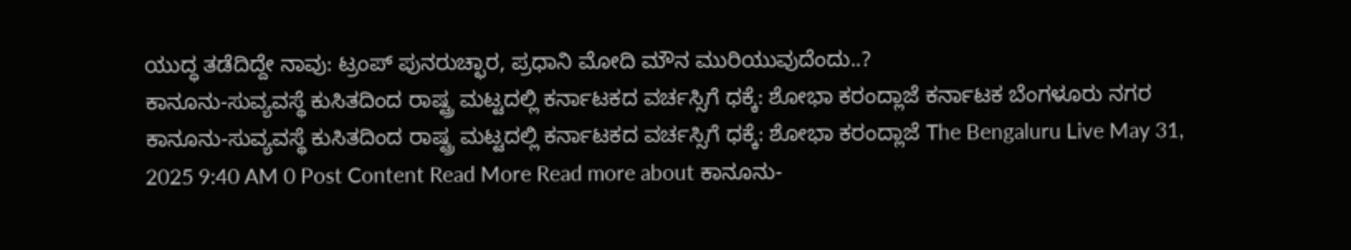ಯುದ್ಧ ತಡೆದಿದ್ದೇ ನಾವು: ಟ್ರಂಪ್ ಪುನರುಚ್ಛಾರ, ಪ್ರಧಾನಿ ಮೋದಿ ಮೌನ ಮುರಿಯುವುದೆಂದು..?
ಕಾನೂನು-ಸುವ್ಯವಸ್ಥೆ ಕುಸಿತದಿಂದ ರಾಷ್ಟ್ರ ಮಟ್ಟದಲ್ಲಿ ಕರ್ನಾಟಕದ ವರ್ಚಸ್ಸಿಗೆ ಧಕ್ಕೆ: ಶೋಭಾ ಕರಂದ್ಲಾಜೆ ಕರ್ನಾಟಕ ಬೆಂಗಳೂರು ನಗರ ಕಾನೂನು-ಸುವ್ಯವಸ್ಥೆ ಕುಸಿತದಿಂದ ರಾಷ್ಟ್ರ ಮಟ್ಟದಲ್ಲಿ ಕರ್ನಾಟಕದ ವರ್ಚಸ್ಸಿಗೆ ಧಕ್ಕೆ: ಶೋಭಾ ಕರಂದ್ಲಾಜೆ The Bengaluru Live May 31, 2025 9:40 AM 0 Post Content Read More Read more about ಕಾನೂನು-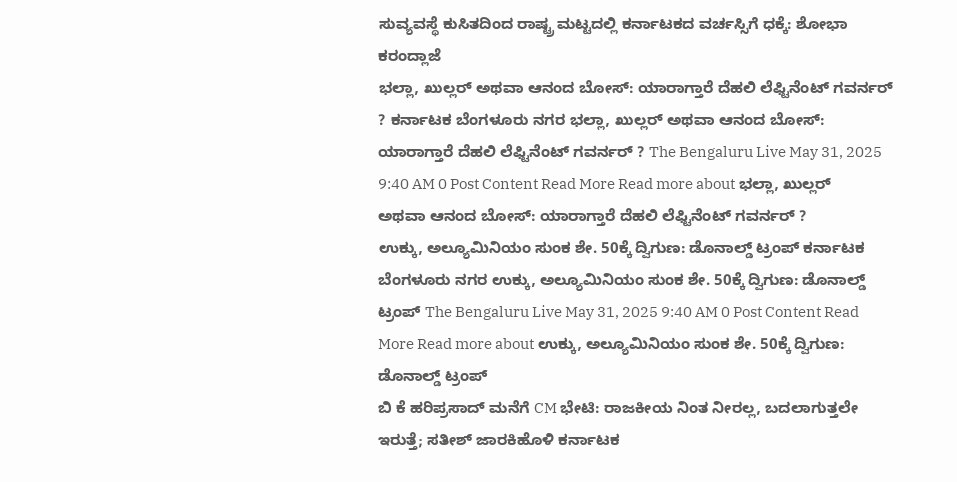ಸುವ್ಯವಸ್ಥೆ ಕುಸಿತದಿಂದ ರಾಷ್ಟ್ರ ಮಟ್ಟದಲ್ಲಿ ಕರ್ನಾಟಕದ ವರ್ಚಸ್ಸಿಗೆ ಧಕ್ಕೆ: ಶೋಭಾ ಕರಂದ್ಲಾಜೆ
ಭಲ್ಲಾ, ಖುಲ್ಲರ್ ಅಥವಾ ಆನಂದ ಬೋಸ್: ಯಾರಾಗ್ತಾರೆ ದೆಹಲಿ ಲೆಫ್ಟಿನೆಂಟ್ ಗವರ್ನರ್ ? ಕರ್ನಾಟಕ ಬೆಂಗಳೂರು ನಗರ ಭಲ್ಲಾ, ಖುಲ್ಲರ್ ಅಥವಾ ಆನಂದ ಬೋಸ್: ಯಾರಾಗ್ತಾರೆ ದೆಹಲಿ ಲೆಫ್ಟಿನೆಂಟ್ ಗವರ್ನರ್ ? The Bengaluru Live May 31, 2025 9:40 AM 0 Post Content Read More Read more about ಭಲ್ಲಾ, ಖುಲ್ಲರ್ ಅಥವಾ ಆನಂದ ಬೋಸ್: ಯಾರಾಗ್ತಾರೆ ದೆಹಲಿ ಲೆಫ್ಟಿನೆಂಟ್ ಗವರ್ನರ್ ?
ಉಕ್ಕು, ಅಲ್ಯೂಮಿನಿಯಂ ಸುಂಕ ಶೇ. 50ಕ್ಕೆ ದ್ವಿಗುಣ: ಡೊನಾಲ್ಡ್ ಟ್ರಂಪ್ ಕರ್ನಾಟಕ ಬೆಂಗಳೂರು ನಗರ ಉಕ್ಕು, ಅಲ್ಯೂಮಿನಿಯಂ ಸುಂಕ ಶೇ. 50ಕ್ಕೆ ದ್ವಿಗುಣ: ಡೊನಾಲ್ಡ್ ಟ್ರಂಪ್ The Bengaluru Live May 31, 2025 9:40 AM 0 Post Content Read More Read more about ಉಕ್ಕು, ಅಲ್ಯೂಮಿನಿಯಂ ಸುಂಕ ಶೇ. 50ಕ್ಕೆ ದ್ವಿಗುಣ: ಡೊನಾಲ್ಡ್ ಟ್ರಂಪ್
ಬಿ ಕೆ ಹರಿಪ್ರಸಾದ್ ಮನೆಗೆ CM ಭೇಟಿ: ರಾಜಕೀಯ ನಿಂತ ನೀರಲ್ಲ, ಬದಲಾಗುತ್ತಲೇ ಇರುತ್ತೆ; ಸತೀಶ್ ಜಾರಕಿಹೊಳಿ ಕರ್ನಾಟಕ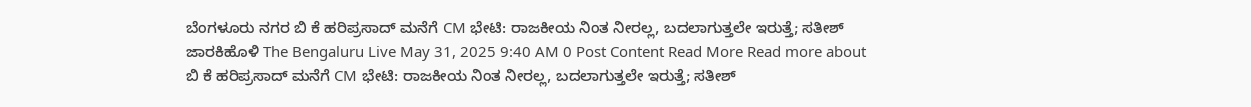ಬೆಂಗಳೂರು ನಗರ ಬಿ ಕೆ ಹರಿಪ್ರಸಾದ್ ಮನೆಗೆ CM ಭೇಟಿ: ರಾಜಕೀಯ ನಿಂತ ನೀರಲ್ಲ, ಬದಲಾಗುತ್ತಲೇ ಇರುತ್ತೆ; ಸತೀಶ್ ಜಾರಕಿಹೊಳಿ The Bengaluru Live May 31, 2025 9:40 AM 0 Post Content Read More Read more about ಬಿ ಕೆ ಹರಿಪ್ರಸಾದ್ ಮನೆಗೆ CM ಭೇಟಿ: ರಾಜಕೀಯ ನಿಂತ ನೀರಲ್ಲ, ಬದಲಾಗುತ್ತಲೇ ಇರುತ್ತೆ; ಸತೀಶ್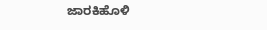ಜಾರಕಿಹೊಳಿ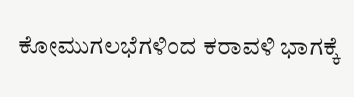ಕೋಮುಗಲಭೆಗಳಿಂದ ಕರಾವಳಿ ಭಾಗಕ್ಕೆ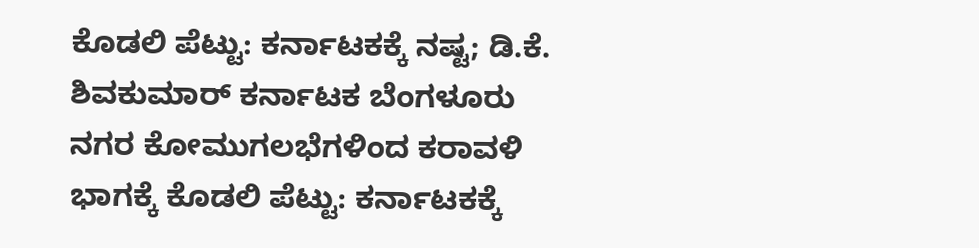ಕೊಡಲಿ ಪೆಟ್ಟು: ಕರ್ನಾಟಕಕ್ಕೆ ನಷ್ಟ; ಡಿ.ಕೆ. ಶಿವಕುಮಾರ್ ಕರ್ನಾಟಕ ಬೆಂಗಳೂರು ನಗರ ಕೋಮುಗಲಭೆಗಳಿಂದ ಕರಾವಳಿ ಭಾಗಕ್ಕೆ ಕೊಡಲಿ ಪೆಟ್ಟು: ಕರ್ನಾಟಕಕ್ಕೆ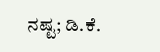ನಷ್ಟ; ಡಿ.ಕೆ.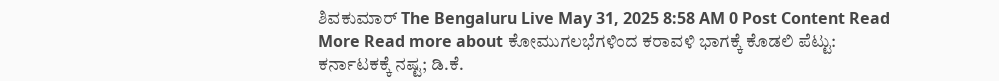ಶಿವಕುಮಾರ್ The Bengaluru Live May 31, 2025 8:58 AM 0 Post Content Read More Read more about ಕೋಮುಗಲಭೆಗಳಿಂದ ಕರಾವಳಿ ಭಾಗಕ್ಕೆ ಕೊಡಲಿ ಪೆಟ್ಟು: ಕರ್ನಾಟಕಕ್ಕೆ ನಷ್ಟ; ಡಿ.ಕೆ.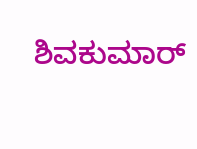ಶಿವಕುಮಾರ್